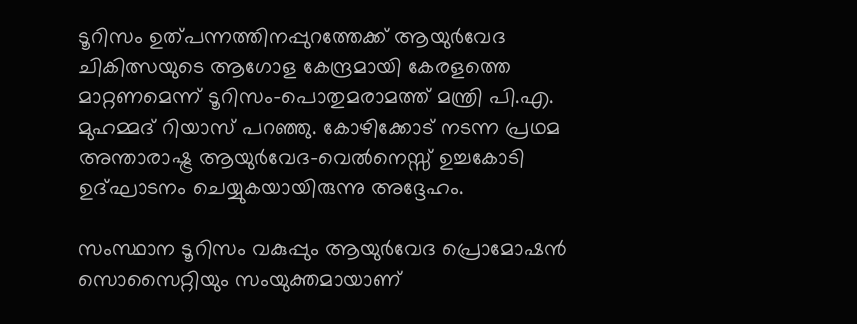ടൂറിസം ഉത്പന്നത്തിനപ്പുറത്തേക്ക് ആയുർവേദ ചികിത്സയുടെ ആഗോള കേന്ദ്രമായി കേരളത്തെ മാറ്റണമെന്ന് ടൂറിസം-പൊതുമരാമത്ത് മന്ത്രി പി.എ. മുഹമ്മദ് റിയാസ് പറഞ്ഞു. കോഴിക്കോട് നടന്ന പ്രഥമ അന്താരാഷ്ട്ര ആയുർവേദ-വെൽനെസ്സ് ഉച്ചകോടി ഉദ്ഘാടനം ചെയ്യുകയായിരുന്നു അദ്ദേഹം.

സംസ്ഥാന ടൂറിസം വകുപ്പും ആയുർവേദ പ്രൊമോഷൻ സൊസൈറ്റിയും സംയുക്തമായാണ്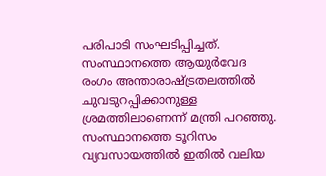പരിപാടി സംഘടിപ്പിച്ചത്. സംസ്ഥാനത്തെ ആയുർവേദ രംഗം അന്താരാഷ്ട്രതലത്തിൽ ചുവടുറപ്പിക്കാനുള്ള ശ്രമത്തിലാണെന്ന് മന്ത്രി പറഞ്ഞു. സംസ്ഥാനത്തെ ടൂറിസം വ്യവസായത്തിൽ ഇതിൽ വലിയ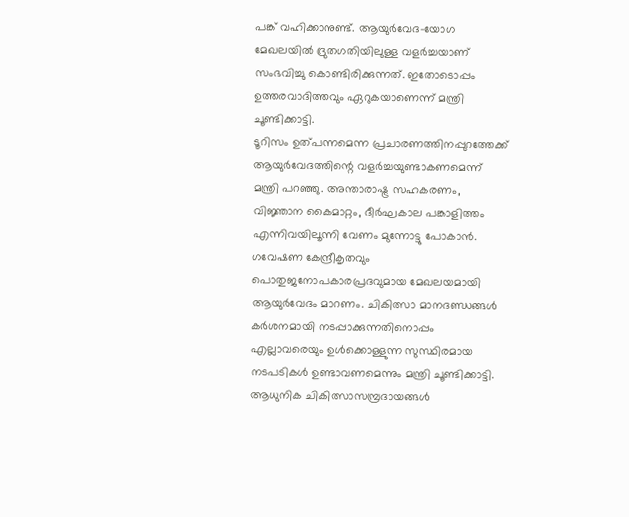പങ്ക് വഹിക്കാനുണ്ട്. ആയുർവേദ-യോഗ മേഖലയിൽ ദ്രുതഗതിയിലുള്ള വളർച്ചയാണ് സംഭവിച്ചു കൊണ്ടിരിക്കുന്നത്. ഇതോടൊപ്പം ഉത്തരവാദിത്തവും ഏറുകയാണെന്ന് മന്ത്രി ചൂണ്ടിക്കാട്ടി.
ടൂറിസം ഉത്പന്നമെന്ന പ്രചാരണത്തിനപ്പുറത്തേക്ക് ആയുർവേദത്തിന്റെ വളർച്ചയുണ്ടാകണമെന്ന് മന്ത്രി പറഞ്ഞു. അന്താരാഷ്ട്ര സഹകരണം, വിജ്ഞാന കൈമാറ്റം, ദീർഘകാല പങ്കാളിത്തം എന്നിവയിലൂന്നി വേണം മുന്നോട്ടു പോകാൻ. ഗവേഷണ കേന്ദ്രീകൃതവും പൊതുജനോപകാരപ്രദവുമായ മേഖലയമായി ആയുർവേദം മാറണം. ചികിത്സാ മാനദണ്ഡങ്ങൾ കർശനമായി നടപ്പാക്കുന്നതിനൊപ്പം എല്ലാവരെയും ഉൾക്കൊള്ളുന്ന സുസ്ഥിരമായ നടപടികൾ ഉണ്ടാവണമെന്നും മന്ത്രി ചൂണ്ടിക്കാട്ടി.
ആധുനിക ചികിത്സാസമ്പ്രദായങ്ങൾ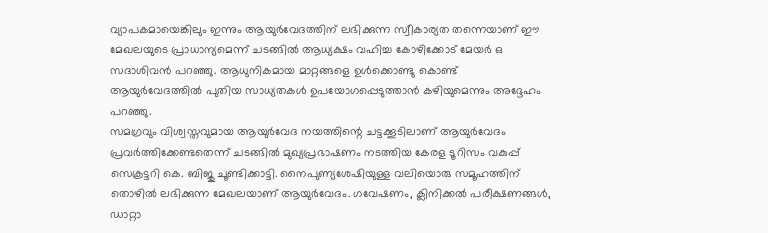വ്യാപകമായെങ്കിലും ഇന്നും ആയുർവേദത്തിന് ലഭിക്കുന്ന സ്വീകാര്യത തന്നെയാണ് ഈ മേഖലയുടെ പ്രാധാന്യമെന്ന് ചടങ്ങിൽ ആധ്യക്ഷം വഹിച്ച കോഴിക്കോട് മേയർ ഒ സദാശിവൻ പറഞ്ഞു. ആധുനികമായ മാറ്റങ്ങളെ ഉൾക്കൊണ്ടു കൊണ്ട് ആയുർവേദത്തിൽ പുതിയ സാധ്യതകൾ ഉപയോഗപ്പെടുത്താൻ കഴിയുമെന്നും അദ്ദേഹം പറഞ്ഞു.
സമഗ്രവും വിശ്വസ്തവുമായ ആയുർവേദ നയത്തിന്റെ ചട്ടക്കൂടിലാണ് ആയുർവേദം പ്രവർത്തിക്കേണ്ടതെന്ന് ചടങ്ങിൽ മുഖ്യപ്രഭാഷണം നടത്തിയ കേരള ടൂറിസം വകുപ്പ് സെക്രട്ടറി കെ. ബിജു ചൂണ്ടിക്കാട്ടി. നൈപുണ്യശേഷിയുള്ള വലിയൊരു സമൂഹത്തിന് തൊഴിൽ ലഭിക്കുന്ന മേഖലയാണ് ആയുർവേദം. ഗവേഷണം, ക്ലിനിക്കൽ പരീക്ഷണങ്ങൾ, ഡാറ്റാ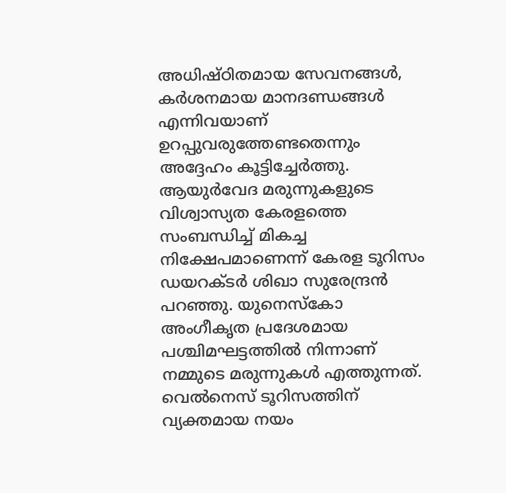അധിഷ്ഠിതമായ സേവനങ്ങൾ, കർശനമായ മാനദണ്ഡങ്ങൾ എന്നിവയാണ് ഉറപ്പുവരുത്തേണ്ടതെന്നും അദ്ദേഹം കൂട്ടിച്ചേർത്തു.
ആയുർവേദ മരുന്നുകളുടെ വിശ്വാസ്യത കേരളത്തെ സംബന്ധിച്ച് മികച്ച നിക്ഷേപമാണെന്ന് കേരള ടൂറിസം ഡയറക്ടർ ശിഖാ സുരേന്ദ്രൻ പറഞ്ഞു. യുനെസ്കോ അംഗീകൃത പ്രദേശമായ പശ്ചിമഘട്ടത്തിൽ നിന്നാണ് നമ്മുടെ മരുന്നുകൾ എത്തുന്നത്. വെൽനെസ് ടൂറിസത്തിന് വ്യക്തമായ നയം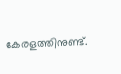കേരളത്തിനുണ്ട്.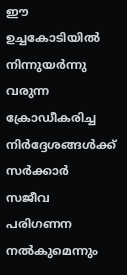ഈ ഉച്ചകോടിയിൽ നിന്നുയർന്നു വരുന്ന ക്രോഡീകരിച്ച നിർദ്ദേശങ്ങൾക്ക് സർക്കാർ സജീവ പരിഗണന നൽകുമെന്നും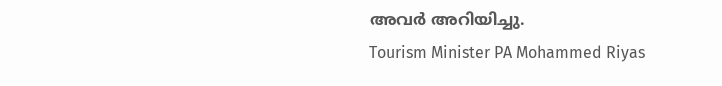അവർ അറിയിച്ചു.
Tourism Minister PA Mohammed Riyas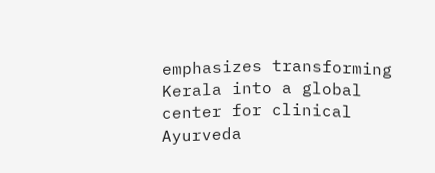emphasizes transforming Kerala into a global center for clinical Ayurveda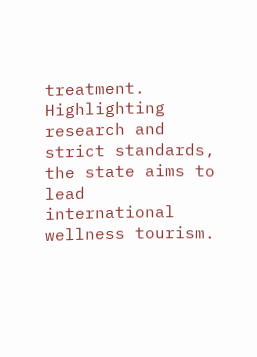treatment. Highlighting research and strict standards, the state aims to lead international wellness tourism.